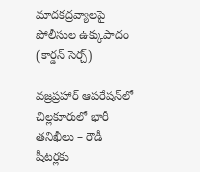మాదకద్రవ్యాలపై పోలీసుల ఉక్కుపాదం (కార్డన్ సెర్చ్)

వజ్రప్రహార్ ఆపరేషన్‌లో చిల్లకూరులో భారీ తనిఖీలు – రౌడీ షీటర్లకు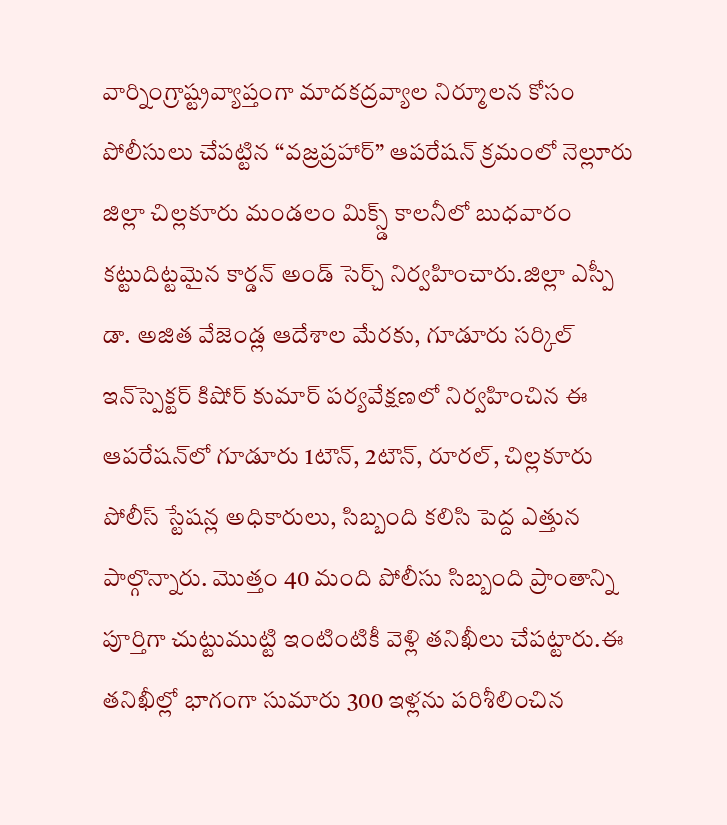వార్నింగ్రాష్ట్రవ్యాప్తంగా మాదకద్రవ్యాల నిర్మూలన కోసం పోలీసులు చేపట్టిన “వజ్రప్రహార్” ఆపరేషన్ క్రమంలో నెల్లూరు జిల్లా చిల్లకూరు మండలం మిక్స్డ్ కాలనీలో బుధవారం కట్టుదిట్టమైన కార్డన్ అండ్ సెర్చ్ నిర్వహించారు.జిల్లా ఎస్పీ డా. అజిత వేజెండ్ల ఆదేశాల మేరకు, గూడూరు సర్కిల్ ఇన్‌స్పెక్టర్ కిషోర్ కుమార్ పర్యవేక్షణలో నిర్వహించిన ఈ ఆపరేషన్‌లో గూడూరు 1టౌన్, 2టౌన్, రూరల్, చిల్లకూరు పోలీస్ స్టేషన్ల అధికారులు, సిబ్బంది కలిసి పెద్ద ఎత్తున పాల్గొన్నారు. మొత్తం 40 మంది పోలీసు సిబ్బంది ప్రాంతాన్ని పూర్తిగా చుట్టుముట్టి ఇంటింటికీ వెళ్లి తనిఖీలు చేపట్టారు.ఈ తనిఖీల్లో భాగంగా సుమారు 300 ఇళ్లను పరిశీలించిన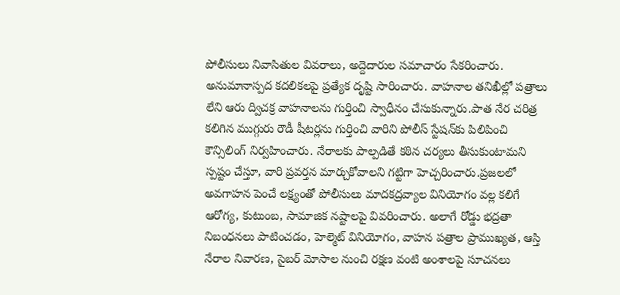పోలీసులు నివాసితుల వివరాలు, అద్దెదారుల సమాచారం సేకరించారు. అనుమానాస్పద కదలికలపై ప్రత్యేక దృష్టి సారించారు. వాహనాల తనిఖీల్లో పత్రాలు లేని ఆరు ద్విచక్ర వాహనాలను గుర్తించి స్వాధీనం చేసుకున్నారు.పాత నేర చరిత్ర కలిగిన ముగ్గురు రౌడీ షీటర్లను గుర్తించి వారిని పోలీస్ స్టేషన్‌కు పిలిపించి కౌన్సిలింగ్ నిర్వహించారు. నేరాలకు పాల్పడితే కఠిన చర్యలు తీసుకుంటామని స్పష్టం చేస్తూ, వారి ప్రవర్తన మార్చుకోవాలని గట్టిగా హెచ్చరించారు.ప్రజలలో అవగాహన పెంచే లక్ష్యంతో పోలీసులు మాదకద్రవ్యాల వినియోగం వల్ల కలిగే ఆరోగ్య, కుటుంబ, సామాజిక నష్టాలపై వివరించారు. అలాగే రోడ్డు భద్రతా నిబంధనలు పాటించడం, హెల్మెట్ వినియోగం, వాహన పత్రాల ప్రాముఖ్యత, ఆస్తి నేరాల నివారణ, సైబర్ మోసాల నుంచి రక్షణ వంటి అంశాలపై సూచనలు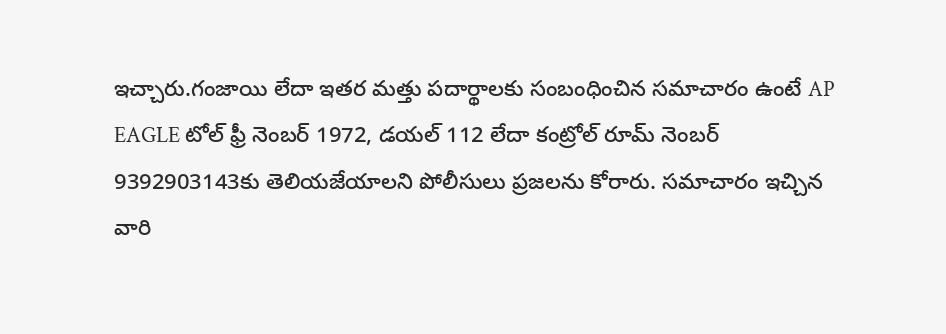ఇచ్చారు.గంజాయి లేదా ఇతర మత్తు పదార్థాలకు సంబంధించిన సమాచారం ఉంటే AP EAGLE టోల్ ఫ్రీ నెంబర్ 1972, డయల్ 112 లేదా కంట్రోల్ రూమ్ నెంబర్ 9392903143కు తెలియజేయాలని పోలీసులు ప్రజలను కోరారు. సమాచారం ఇచ్చిన వారి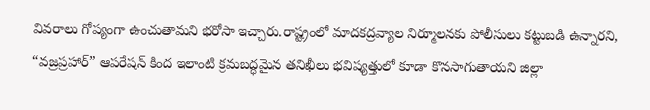వివరాలు గోప్యంగా ఉంచుతామని భరోసా ఇచ్చారు.రాష్ట్రంలో మాదకద్రవ్యాల నిర్మూలనకు పోలీసులు కట్టుబడి ఉన్నారని, “వజ్రప్రహార్” ఆపరేషన్ కింద ఇలాంటి క్రమబద్ధమైన తనిఖీలు భవిష్యత్తులో కూడా కొనసాగుతాయని జిల్లా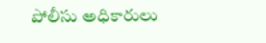పోలీసు అధికారులు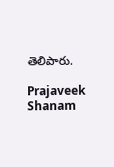తెలిపారు.

Prajaveek Shanam